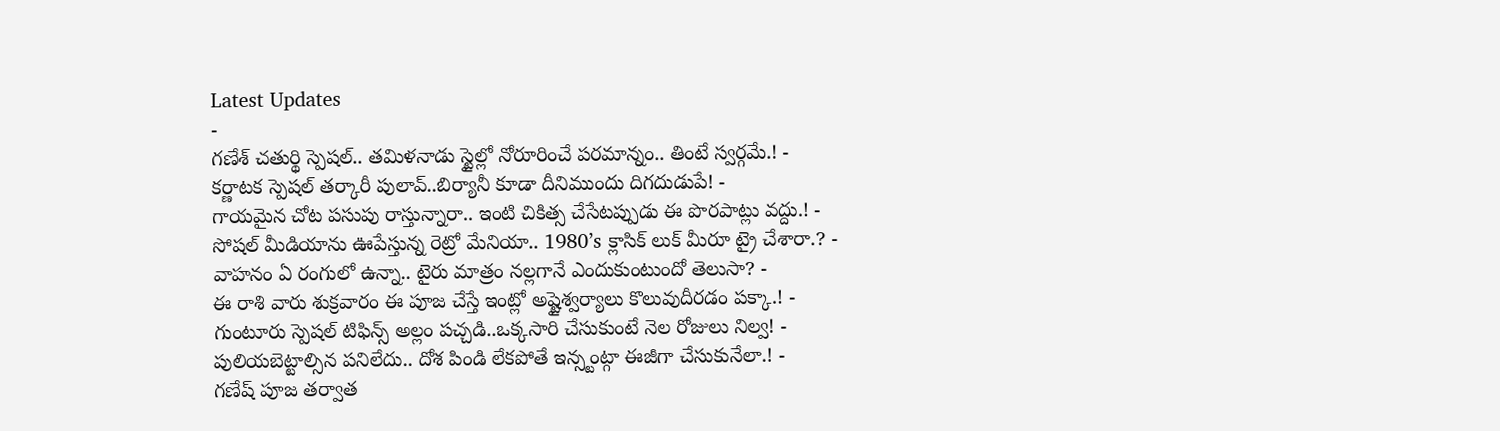Latest Updates
-
గణేశ్ చతుర్థి స్పెషల్.. తమిళనాడు స్టైల్లో నోరూరించే పరమాన్నం.. తింటే స్వర్గమే.! -
కర్ణాటక స్పెషల్ తర్కారీ పులావ్..బిర్యానీ కూడా దీనిముందు దిగదుడుపే! -
గాయమైన చోట పసుపు రాస్తున్నారా.. ఇంటి చికిత్స చేసేటప్పుడు ఈ పొరపాట్లు వద్దు.! -
సోషల్ మీడియాను ఊపేస్తున్న రెట్రో మేనియా.. 1980’s క్లాసిక్ లుక్ మీరూ ట్రై చేశారా.? -
వాహనం ఏ రంగులో ఉన్నా.. టైరు మాత్రం నల్లగానే ఎందుకుంటుందో తెలుసా? -
ఈ రాశి వారు శుక్రవారం ఈ పూజ చేస్తే ఇంట్లో అష్టైశ్వర్యాలు కొలువుదీరడం పక్కా.! -
గుంటూరు స్పెషల్ టిఫిన్స్ అల్లం పచ్చడి..ఒక్కసారి చేసుకుంటే నెల రోజులు నిల్వ! -
పులియబెట్టాల్సిన పనిలేదు.. దోశ పిండి లేకపోతే ఇన్స్టంట్గా ఈజీగా చేసుకునేలా.! -
గణేష్ పూజ తర్వాత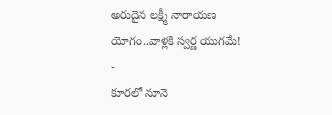అరుదైన లక్ష్మీ నారాయణ యోగం..వాళ్లకి స్వర్ణ యుగమే! -
కూరలో నూనె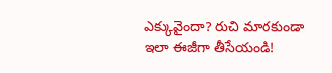ఎక్కువైందా? రుచి మారకుండా ఇలా ఈజీగా తీసేయండి!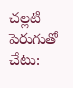చల్లటి పెరుగుతో చేటు: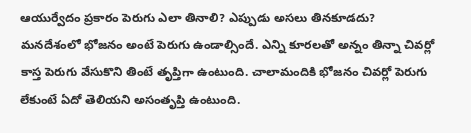ఆయుర్వేదం ప్రకారం పెరుగు ఎలా తినాలి? ఎప్పుడు అసలు తినకూడదు?
మనదేశంలో భోజనం అంటే పెరుగు ఉండాల్సిందే. ఎన్ని కూరలతో అన్నం తిన్నా చివర్లో కాస్త పెరుగు వేసుకొని తింటే తృప్తిగా ఉంటుంది. చాలామందికి భోజనం చివర్లో పెరుగు లేకుంటే ఏదో తెలియని అసంతృప్తి ఉంటుంది.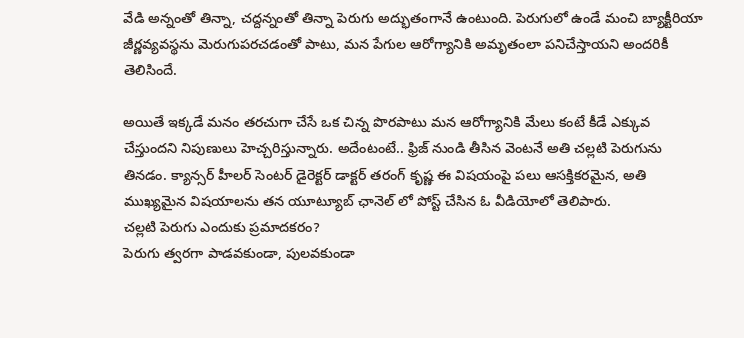వేడి అన్నంతో తిన్నా, చద్దన్నంతో తిన్నా పెరుగు అద్భుతంగానే ఉంటుంది. పెరుగులో ఉండే మంచి బ్యాక్టీరియా జీర్ణవ్యవస్థను మెరుగుపరచడంతో పాటు, మన పేగుల ఆరోగ్యానికి అమృతంలా పనిచేస్తాయని అందరికీ తెలిసిందే.

అయితే ఇక్కడే మనం తరచుగా చేసే ఒక చిన్న పొరపాటు మన ఆరోగ్యానికి మేలు కంటే కీడే ఎక్కువ చేస్తుందని నిపుణులు హెచ్చరిస్తున్నారు. అదేంటంటే.. ఫ్రిజ్ నుండి తీసిన వెంటనే అతి చల్లటి పెరుగును తినడం. క్యాన్సర్ హీలర్ సెంటర్ డైరెక్టర్ డాక్టర్ తరంగ్ కృష్ణ ఈ విషయంపై పలు ఆసక్తికరమైన, అతి ముఖ్యమైన విషయాలను తన యూట్యూబ్ ఛానెల్ లో పోస్ట్ చేసిన ఓ వీడియోలో తెలిపారు.
చల్లటి పెరుగు ఎందుకు ప్రమాదకరం?
పెరుగు త్వరగా పాడవకుండా, పులవకుండా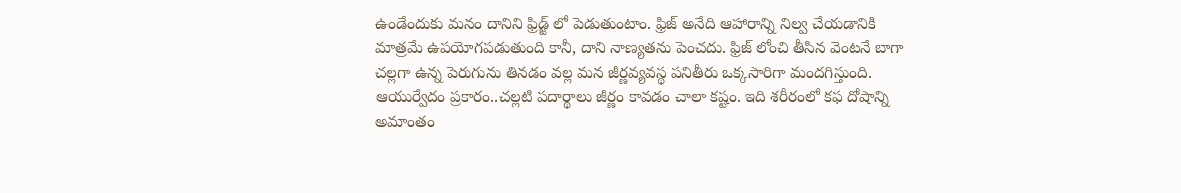ఉండేందుకు మనం దానిని ఫ్రిడ్జ్ లో పెడుతుంటాం. ఫ్రిజ్ అనేది ఆహారాన్ని నిల్వ చేయడానికి మాత్రమే ఉపయోగపడుతుంది కానీ, దాని నాణ్యతను పెంచదు. ఫ్రిజ్ లోంచి తీసిన వెంటనే బాగా చల్లగా ఉన్న పెరుగును తినడం వల్ల మన జీర్ణవ్యవస్థ పనితీరు ఒక్కసారిగా మందగిస్తుంది.
ఆయుర్వేదం ప్రకారం..చల్లటి పదార్థాలు జీర్ణం కావడం చాలా కష్టం. ఇది శరీరంలో కఫ దోషాన్ని అమాంతం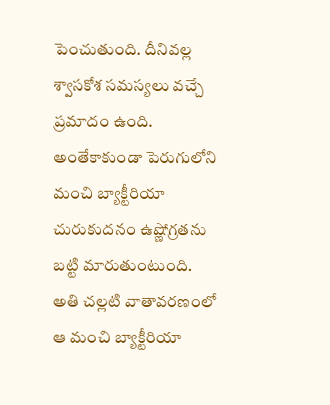పెంచుతుంది. దీనివల్ల శ్వాసకోశ సమస్యలు వచ్చే ప్రమాదం ఉంది. అంతేకాకుండా పెరుగులోని మంచి బ్యాక్టీరియా చురుకుదనం ఉష్ణోగ్రతను బట్టి మారుతుంటుంది. అతి చల్లటి వాతావరణంలో ఆ మంచి బ్యాక్టీరియా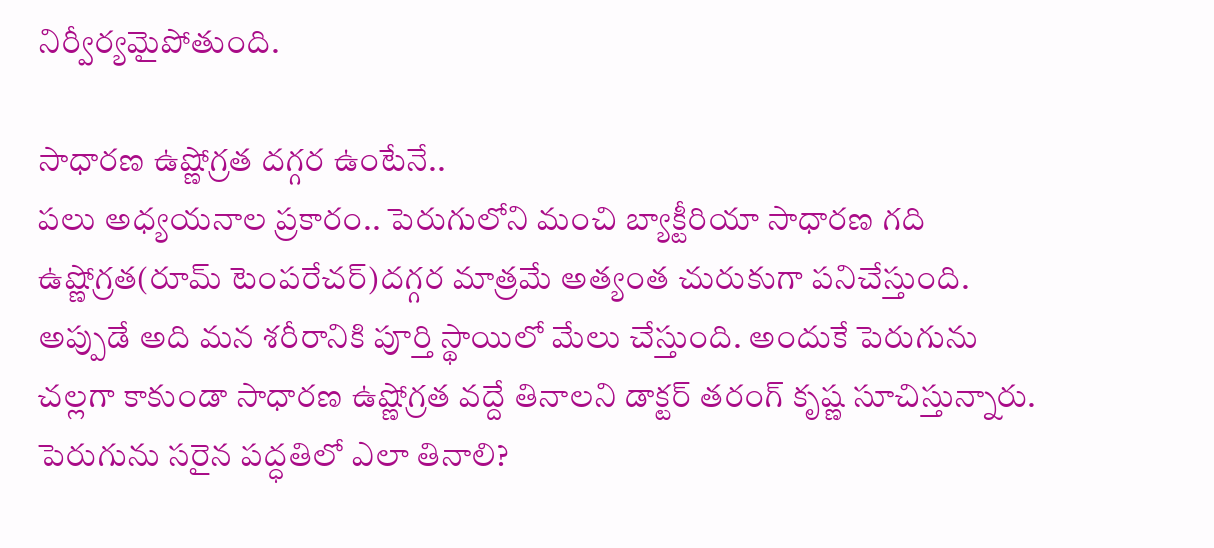నిర్వీర్యమైపోతుంది.

సాధారణ ఉష్ణోగ్రత దగ్గర ఉంటేనే..
పలు అధ్యయనాల ప్రకారం.. పెరుగులోని మంచి బ్యాక్టీరియా సాధారణ గది ఉష్ణోగ్రత(రూమ్ టెంపరేచర్)దగ్గర మాత్రమే అత్యంత చురుకుగా పనిచేస్తుంది. అప్పుడే అది మన శరీరానికి పూర్తి స్థాయిలో మేలు చేస్తుంది. అందుకే పెరుగును చల్లగా కాకుండా సాధారణ ఉష్ణోగ్రత వద్దే తినాలని డాక్టర్ తరంగ్ కృష్ణ సూచిస్తున్నారు.
పెరుగును సరైన పద్ధతిలో ఎలా తినాలి?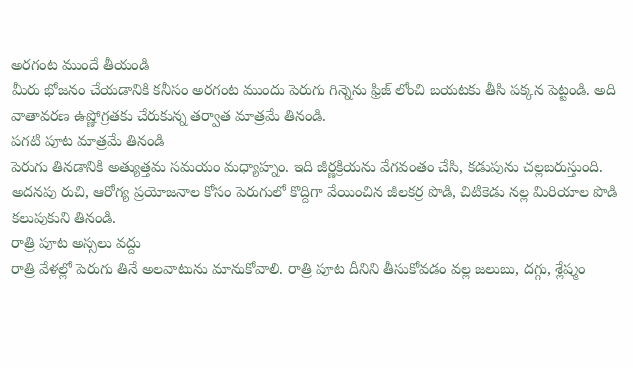అరగంట ముందే తీయండి
మీరు భోజనం చేయడానికి కనీసం అరగంట ముందు పెరుగు గిన్నెను ఫ్రిజ్ లోంచి బయటకు తీసి పక్కన పెట్టండి. అది వాతావరణ ఉష్ణోగ్రతకు చేరుకున్న తర్వాత మాత్రమే తినండి.
పగటి పూట మాత్రమే తినండి
పెరుగు తినడానికి అత్యుత్తమ సమయం మధ్యాహ్నం. ఇది జీర్ణక్రియను వేగవంతం చేసి, కడుపును చల్లబరుస్తుంది. అదనపు రుచి, ఆరోగ్య ప్రయోజనాల కోసం పెరుగులో కొద్దిగా వేయించిన జీలకర్ర పొడి, చిటికెడు నల్ల మిరియాల పొడి కలుపుకుని తినండి.
రాత్రి పూట అస్సలు వద్దు
రాత్రి వేళల్లో పెరుగు తినే అలవాటును మానుకోవాలి. రాత్రి పూట దీనిని తీసుకోవడం వల్ల జలుబు, దగ్గు, శ్లేష్మం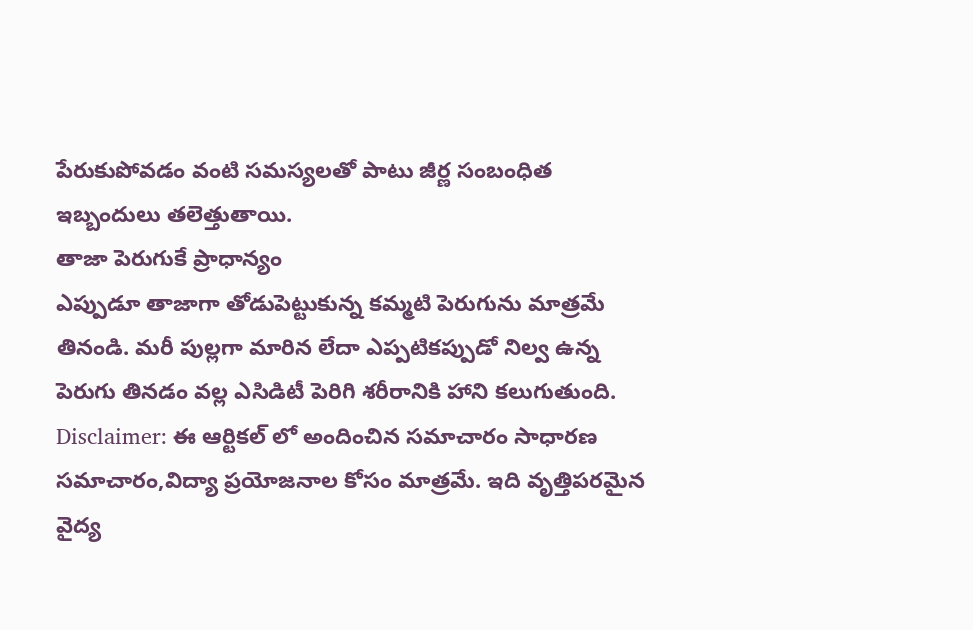పేరుకుపోవడం వంటి సమస్యలతో పాటు జీర్ణ సంబంధిత ఇబ్బందులు తలెత్తుతాయి.
తాజా పెరుగుకే ప్రాధాన్యం
ఎప్పుడూ తాజాగా తోడుపెట్టుకున్న కమ్మటి పెరుగును మాత్రమే తినండి. మరీ పుల్లగా మారిన లేదా ఎప్పటికప్పుడో నిల్వ ఉన్న పెరుగు తినడం వల్ల ఎసిడిటీ పెరిగి శరీరానికి హాని కలుగుతుంది.
Disclaimer: ఈ ఆర్టికల్ లో అందించిన సమాచారం సాధారణ సమాచారం,విద్యా ప్రయోజనాల కోసం మాత్రమే. ఇది వృత్తిపరమైన వైద్య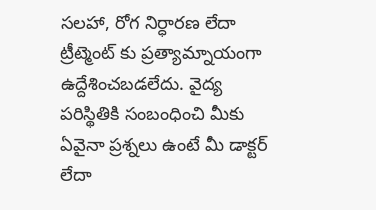సలహా, రోగ నిర్ధారణ లేదా ట్రీట్మెంట్ కు ప్రత్యామ్నాయంగా ఉద్దేశించబడలేదు. వైద్య పరిస్థితికి సంబంధించి మీకు ఏవైనా ప్రశ్నలు ఉంటే మీ డాక్టర్ లేదా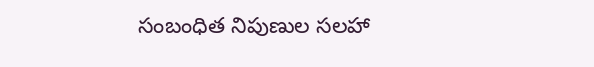సంబంధిత నిపుణుల సలహా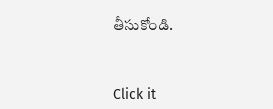తీసుకోండి.



Click it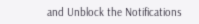and Unblock the Notifications